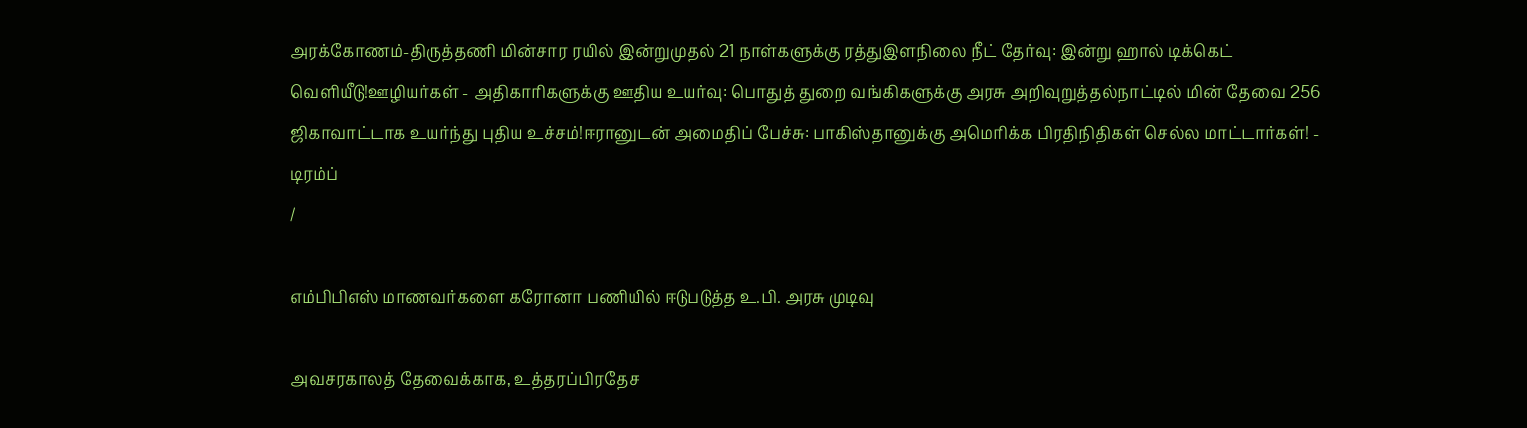அரக்கோணம்-திருத்தணி மின்சார ரயில் இன்றுமுதல் 21 நாள்களுக்கு ரத்துஇளநிலை நீட் தேர்வு: இன்று ஹால் டிக்கெட் வெளியீடு!ஊழியர்கள் - அதிகாரிகளுக்கு ஊதிய உயர்வு: பொதுத் துறை வங்கிகளுக்கு அரசு அறிவுறுத்தல்நாட்டில் மின் தேவை 256 ஜிகாவாட்டாக உயர்ந்து புதிய உச்சம்!ஈரானுடன் அமைதிப் பேச்சு: பாகிஸ்தானுக்கு அமெரிக்க பிரதிநிதிகள் செல்ல மாட்டார்கள்! - டிரம்ப்
/

எம்பிபிஎஸ் மாணவர்களை கரோனா பணியில் ஈடுபடுத்த உ.பி. அரசு முடிவு

அவசரகாலத் தேவைக்காக, உத்தரப்பிரதேச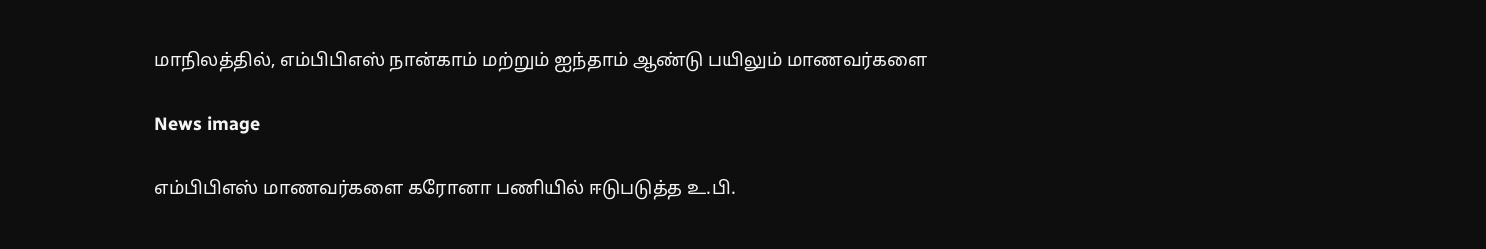மாநிலத்தில், எம்பிபிஎஸ் நான்காம் மற்றும் ஐந்தாம் ஆண்டு பயிலும் மாணவர்களை

News image

எம்பிபிஎஸ் மாணவர்களை கரோனா பணியில் ஈடுபடுத்த உ.பி.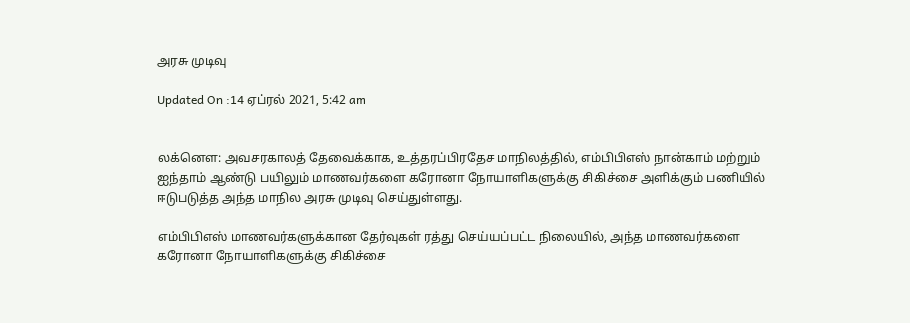அரசு முடிவு

Updated On :14 ஏப்ரல் 2021, 5:42 am


லக்னௌ: அவசரகாலத் தேவைக்காக, உத்தரப்பிரதேச மாநிலத்தில், எம்பிபிஎஸ் நான்காம் மற்றும் ஐந்தாம் ஆண்டு பயிலும் மாணவர்களை கரோனா நோயாளிகளுக்கு சிகிச்சை அளிக்கும் பணியில் ஈடுபடுத்த அந்த மாநில அரசு முடிவு செய்துள்ளது.

எம்பிபிஎஸ் மாணவர்களுக்கான தேர்வுகள் ரத்து செய்யப்பட்ட நிலையில், அந்த மாணவர்களை கரோனா நோயாளிகளுக்கு சிகிச்சை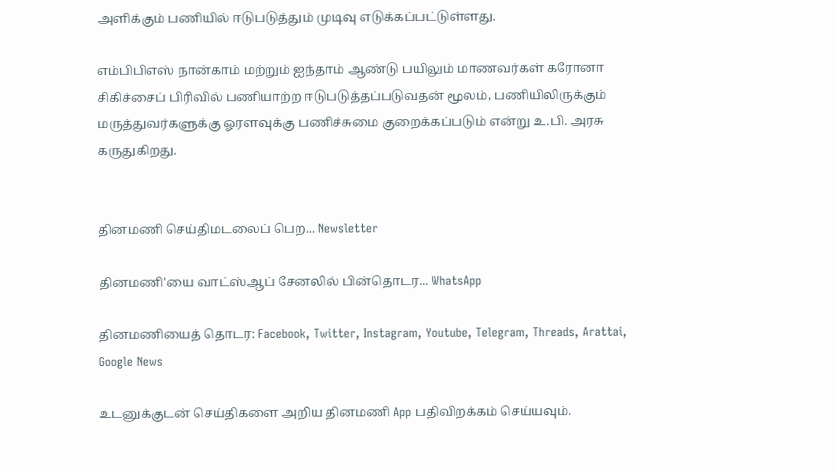அளிக்கும் பணியில் ஈடுபடுத்தும் முடிவு எடுக்கப்பட்டுள்ளது.

எம்பிபிஎஸ் நான்காம் மற்றும் ஐந்தாம் ஆண்டு பயிலும் மாணவர்கள் கரோனா சிகிச்சைப் பிரிவில் பணியாற்ற ஈடுபடுத்தப்படுவதன் மூலம், பணியிலிருக்கும் மருத்துவர்களுக்கு ஓரளவுக்கு பணிச்சுமை குறைக்கப்படும் என்று உ.பி. அரசு கருதுகிறது.


தினமணி செய்திமடலைப் பெற... Newsletter

தினமணி'யை வாட்ஸ்ஆப் சேனலில் பின்தொடர... WhatsApp

தினமணியைத் தொடர: Facebook, Twitter, Instagram, Youtube, Telegram, Threads, Arattai, Google News

உடனுக்குடன் செய்திகளை அறிய தினமணி App பதிவிறக்கம் செய்யவும்.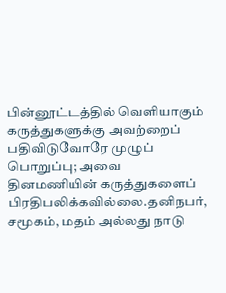பின்னூட்டத்தில் வெளியாகும் கருத்துகளுக்கு அவற்றைப் பதிவிடுவோரே முழுப் பொறுப்பு; அவை தினமணியின் கருத்துகளைப் பிரதிபலிக்கவில்லை.தனிநபர், சமூகம், மதம் அல்லது நாடு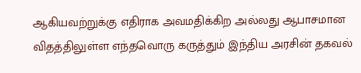ஆகியவற்றுக்கு எதிராக அவமதிக்கிற அல்லது ஆபாசமான விதத்திலுள்ள எந்தவொரு கருத்தும் இந்திய அரசின் தகவல்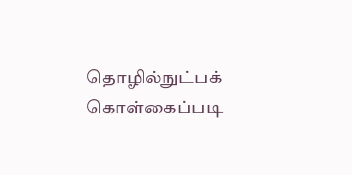தொழில்நுட்பக் கொள்கைப்படி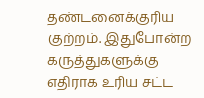தண்டனைக்குரிய குற்றம். இதுபோன்ற கருத்துகளுக்கு எதிராக உரிய சட்ட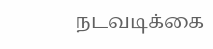நடவடிக்கை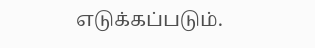எடுக்கப்படும்.